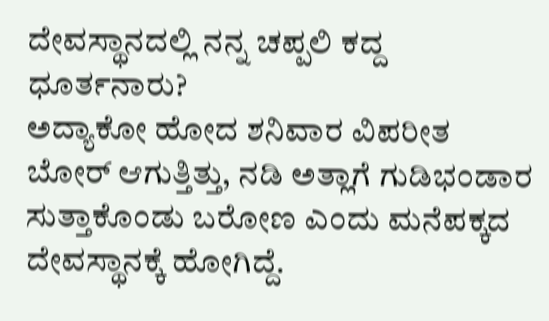ದೇವಸ್ಥಾನದಲ್ಲಿ ನನ್ನ ಚಪ್ಪಲಿ ಕದ್ದ ಧೂರ್ತನಾರು?
ಅದ್ಯಾಕೋ ಹೋದ ಶನಿವಾರ ವಿಪರೀತ ಬೋರ್ ಆಗುತ್ತಿತ್ತು, ನಡಿ ಅತ್ಲಾಗೆ ಗುಡಿಭಂಡಾರ ಸುತ್ತಾಕೊಂಡು ಬರೋಣ ಎಂದು ಮನೆಪಕ್ಕದ ದೇವಸ್ಥಾನಕ್ಕೆ ಹೋಗಿದ್ದೆ.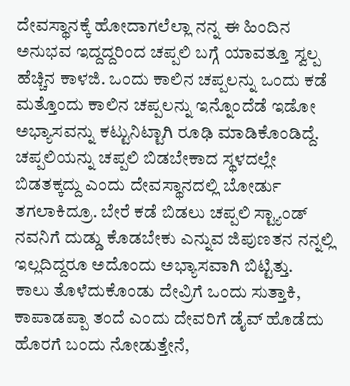ದೇವಸ್ಥಾನಕ್ಕೆ ಹೋದಾಗಲೆಲ್ಲಾ ನನ್ನ ಈ ಹಿಂದಿನ ಅನುಭವ ಇದ್ದದ್ದರಿಂದ ಚಪ್ಪಲಿ ಬಗ್ಗೆ ಯಾವತ್ತೂ ಸ್ವಲ್ಪ ಹೆಚ್ಚಿನ ಕಾಳಜಿ. ಒಂದು ಕಾಲಿನ ಚಪ್ಪಲನ್ನು ಒಂದು ಕಡೆ ಮತ್ತೊಂದು ಕಾಲಿನ ಚಪ್ಪಲನ್ನು ಇನ್ನೊಂದೆಡೆ ಇಡೋ ಅಭ್ಯಾಸವನ್ನು ಕಟ್ಟುನಿಟ್ಟಾಗಿ ರೂಢಿ ಮಾಡಿಕೊಂಡಿದ್ದೆ.
ಚಪ್ಪಲಿಯನ್ನು ಚಪ್ಪಲಿ ಬಿಡಬೇಕಾದ ಸ್ಥಳದಲ್ಲೇ ಬಿಡತಕ್ಕದ್ದು ಎಂದು ದೇವಸ್ಥಾನದಲ್ಲಿ ಬೋರ್ಡು ತಗಲಾಕಿದ್ರೂ. ಬೇರೆ ಕಡೆ ಬಿಡಲು ಚಪ್ಪಲಿ ಸ್ಟ್ಯಾಂಡ್ ನವನಿಗೆ ದುಡ್ಡು ಕೊಡಬೇಕು ಎನ್ನುವ ಜಿಪುಣತನ ನನ್ನಲ್ಲಿ ಇಲ್ಲದಿದ್ದರೂ ಅದೊಂದು ಅಭ್ಯಾಸವಾಗಿ ಬಿಟ್ಟಿತ್ತು.
ಕಾಲು ತೊಳೆದುಕೊಂಡು ದೇವ್ರಿಗೆ ಒಂದು ಸುತ್ತಾಕಿ, ಕಾಪಾಡಪ್ಪಾ ತಂದೆ ಎಂದು ದೇವರಿಗೆ ಡೈವ್ ಹೊಡೆದು ಹೊರಗೆ ಬಂದು ನೋಡುತ್ತೇನೆ,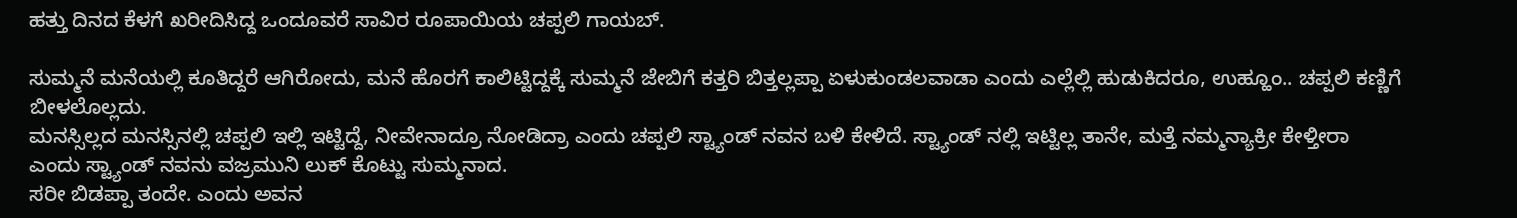ಹತ್ತು ದಿನದ ಕೆಳಗೆ ಖರೀದಿಸಿದ್ದ ಒಂದೂವರೆ ಸಾವಿರ ರೂಪಾಯಿಯ ಚಪ್ಪಲಿ ಗಾಯಬ್.

ಸುಮ್ಮನೆ ಮನೆಯಲ್ಲಿ ಕೂತಿದ್ದರೆ ಆಗಿರೋದು, ಮನೆ ಹೊರಗೆ ಕಾಲಿಟ್ಟಿದ್ದಕ್ಕೆ ಸುಮ್ಮನೆ ಜೇಬಿಗೆ ಕತ್ತರಿ ಬಿತ್ತಲ್ಲಪ್ಪಾ ಏಳುಕುಂಡಲವಾಡಾ ಎಂದು ಎಲ್ಲೆಲ್ಲಿ ಹುಡುಕಿದರೂ, ಉಹ್ಹೂಂ.. ಚಪ್ಪಲಿ ಕಣ್ಣಿಗೆ ಬೀಳಲೊಲ್ಲದು.
ಮನಸ್ಸಿಲ್ಲದ ಮನಸ್ಸಿನಲ್ಲಿ ಚಪ್ಪಲಿ ಇಲ್ಲಿ ಇಟ್ಟಿದ್ದೆ, ನೀವೇನಾದ್ರೂ ನೋಡಿದ್ರಾ ಎಂದು ಚಪ್ಪಲಿ ಸ್ಟ್ಯಾಂಡ್ ನವನ ಬಳಿ ಕೇಳಿದೆ. ಸ್ಟ್ಯಾಂಡ್ ನಲ್ಲಿ ಇಟ್ಟಿಲ್ಲ ತಾನೇ, ಮತ್ತೆ ನಮ್ಮನ್ಯಾಕ್ರೀ ಕೇಳ್ತೀರಾ ಎಂದು ಸ್ಟ್ಯಾಂಡ್ ನವನು ವಜ್ರಮುನಿ ಲುಕ್ ಕೊಟ್ಟು ಸುಮ್ಮನಾದ.
ಸರೀ ಬಿಡಪ್ಪಾ ತಂದೇ. ಎಂದು ಅವನ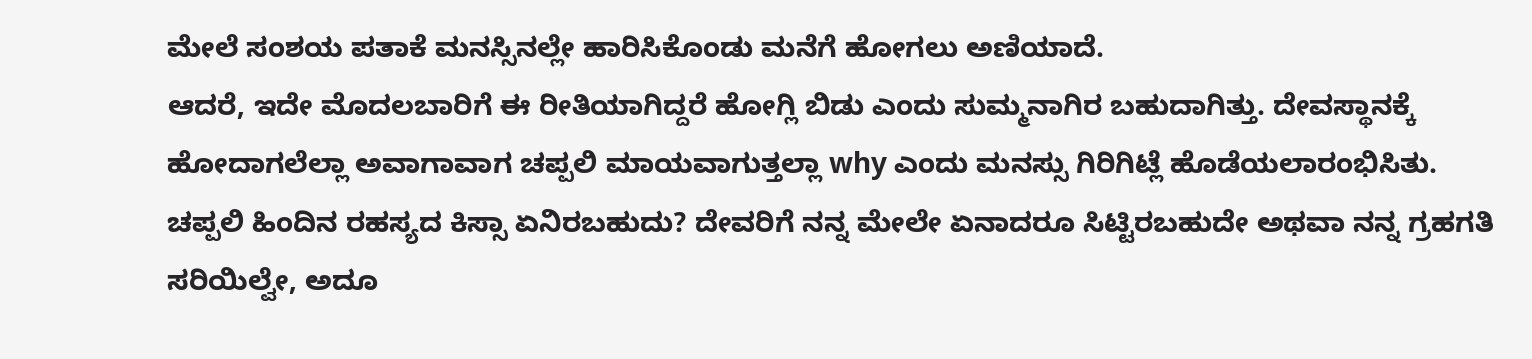ಮೇಲೆ ಸಂಶಯ ಪತಾಕೆ ಮನಸ್ಸಿನಲ್ಲೇ ಹಾರಿಸಿಕೊಂಡು ಮನೆಗೆ ಹೋಗಲು ಅಣಿಯಾದೆ.
ಆದರೆ, ಇದೇ ಮೊದಲಬಾರಿಗೆ ಈ ರೀತಿಯಾಗಿದ್ದರೆ ಹೋಗ್ಲಿ ಬಿಡು ಎಂದು ಸುಮ್ಮನಾಗಿರ ಬಹುದಾಗಿತ್ತು. ದೇವಸ್ಥಾನಕ್ಕೆ ಹೋದಾಗಲೆಲ್ಲಾ ಅವಾಗಾವಾಗ ಚಪ್ಪಲಿ ಮಾಯವಾಗುತ್ತಲ್ಲಾ why ಎಂದು ಮನಸ್ಸು ಗಿರಿಗಿಟ್ಲೆ ಹೊಡೆಯಲಾರಂಭಿಸಿತು.
ಚಪ್ಪಲಿ ಹಿಂದಿನ ರಹಸ್ಯದ ಕಿಸ್ಸಾ ಏನಿರಬಹುದು? ದೇವರಿಗೆ ನನ್ನ ಮೇಲೇ ಏನಾದರೂ ಸಿಟ್ಟಿರಬಹುದೇ ಅಥವಾ ನನ್ನ ಗ್ರಹಗತಿ ಸರಿಯಿಲ್ವೇ, ಅದೂ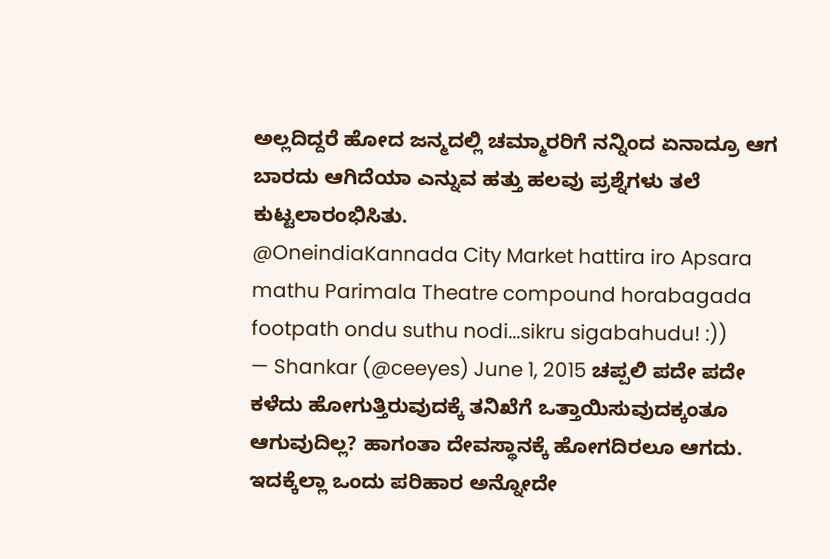ಅಲ್ಲದಿದ್ದರೆ ಹೋದ ಜನ್ಮದಲ್ಲಿ ಚಮ್ಮಾರರಿಗೆ ನನ್ನಿಂದ ಏನಾದ್ರೂ ಆಗ ಬಾರದು ಆಗಿದೆಯಾ ಎನ್ನುವ ಹತ್ತು ಹಲವು ಪ್ರಶ್ನೆಗಳು ತಲೆ ಕುಟ್ಟಲಾರಂಭಿಸಿತು.
@OneindiaKannada City Market hattira iro Apsara mathu Parimala Theatre compound horabagada footpath ondu suthu nodi...sikru sigabahudu! :))
— Shankar (@ceeyes) June 1, 2015 ಚಪ್ಪಲಿ ಪದೇ ಪದೇ ಕಳೆದು ಹೋಗುತ್ತಿರುವುದಕ್ಕೆ ತನಿಖೆಗೆ ಒತ್ತಾಯಿಸುವುದಕ್ಕಂತೂ ಆಗುವುದಿಲ್ಲ? ಹಾಗಂತಾ ದೇವಸ್ಥಾನಕ್ಕೆ ಹೋಗದಿರಲೂ ಆಗದು. ಇದಕ್ಕೆಲ್ಲಾ ಒಂದು ಪರಿಹಾರ ಅನ್ನೋದೇ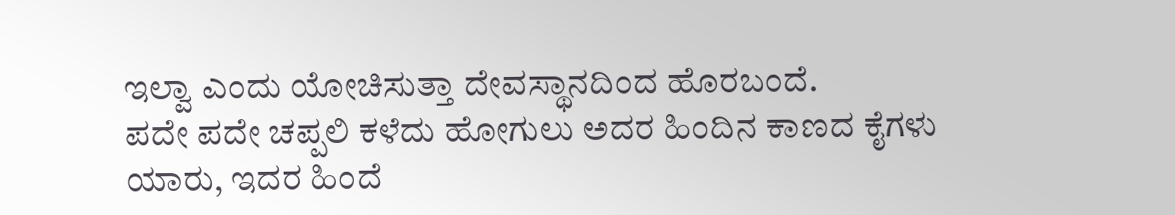ಇಲ್ವಾ ಎಂದು ಯೋಚಿಸುತ್ತಾ ದೇವಸ್ಥಾನದಿಂದ ಹೊರಬಂದೆ.
ಪದೇ ಪದೇ ಚಪ್ಪಲಿ ಕಳೆದು ಹೋಗುಲು ಅದರ ಹಿಂದಿನ ಕಾಣದ ಕೈಗಳು ಯಾರು, ಇದರ ಹಿಂದೆ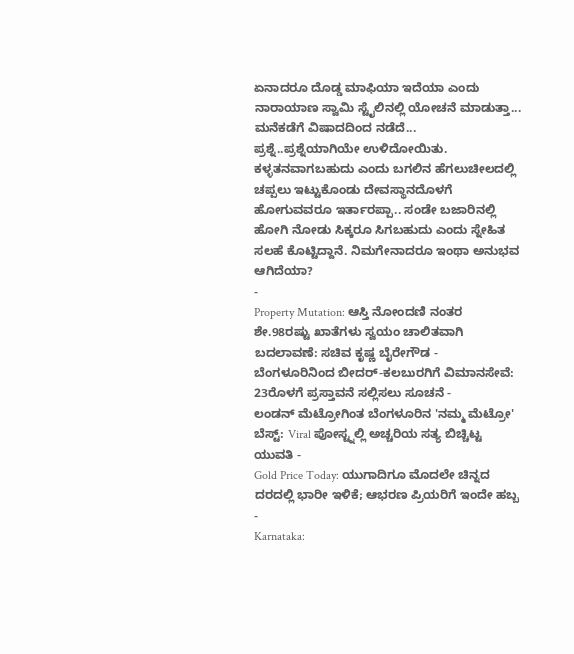ಏನಾದರೂ ದೊಡ್ಡ ಮಾಫಿಯಾ ಇದೆಯಾ ಎಂದು ನಾರಾಯಾಣ ಸ್ವಾಮಿ ಸ್ಟೈಲಿನಲ್ಲಿ ಯೋಚನೆ ಮಾಡುತ್ತಾ... ಮನೆಕಡೆಗೆ ವಿಷಾದದಿಂದ ನಡೆದೆ... ಪ್ರಶ್ನೆ..ಪ್ರಶ್ನೆಯಾಗಿಯೇ ಉಳಿದೋಯಿತು.
ಕಳ್ಳತನವಾಗಬಹುದು ಎಂದು ಬಗಲಿನ ಹೆಗಲುಚೀಲದಲ್ಲಿ ಚಪ್ಪಲು ಇಟ್ಟುಕೊಂಡು ದೇವಸ್ಥಾನದೊಳಗೆ ಹೋಗುವವರೂ ಇರ್ತಾರಪ್ಪಾ.. ಸಂಡೇ ಬಜಾರಿನಲ್ಲಿ ಹೋಗಿ ನೋಡು ಸಿಕ್ಕರೂ ಸಿಗಬಹುದು ಎಂದು ಸ್ನೇಹಿತ ಸಲಹೆ ಕೊಟ್ಟಿದ್ದಾನೆ. ನಿಮಗೇನಾದರೂ ಇಂಥಾ ಅನುಭವ ಆಗಿದೆಯಾ?
-
Property Mutation: ಆಸ್ತಿ ನೋಂದಣಿ ನಂತರ ಶೇ.98ರಷ್ಟು ಖಾತೆಗಳು ಸ್ವಯಂ ಚಾಲಿತವಾಗಿ ಬದಲಾವಣೆ: ಸಚಿವ ಕೃಷ್ಣ ಬೈರೇಗೌಡ -
ಬೆಂಗಳೂರಿನಿಂದ ಬೀದರ್-ಕಲಬುರಗಿಗೆ ವಿಮಾನಸೇವೆ: 23ರೊಳಗೆ ಪ್ರಸ್ತಾವನೆ ಸಲ್ಲಿಸಲು ಸೂಚನೆ -
ಲಂಡನ್ ಮೆಟ್ರೋಗಿಂತ ಬೆಂಗಳೂರಿನ 'ನಮ್ಮ ಮೆಟ್ರೋ' ಬೆಸ್ಟ್: Viral ಪೋಸ್ಟ್ನಲ್ಲಿ ಅಚ್ಚರಿಯ ಸತ್ಯ ಬಿಚ್ಚಿಟ್ಟ ಯುವತಿ -
Gold Price Today: ಯುಗಾದಿಗೂ ಮೊದಲೇ ಚಿನ್ನದ ದರದಲ್ಲಿ ಭಾರೀ ಇಳಿಕೆ; ಆಭರಣ ಪ್ರಿಯರಿಗೆ ಇಂದೇ ಹಬ್ಬ -
Karnataka: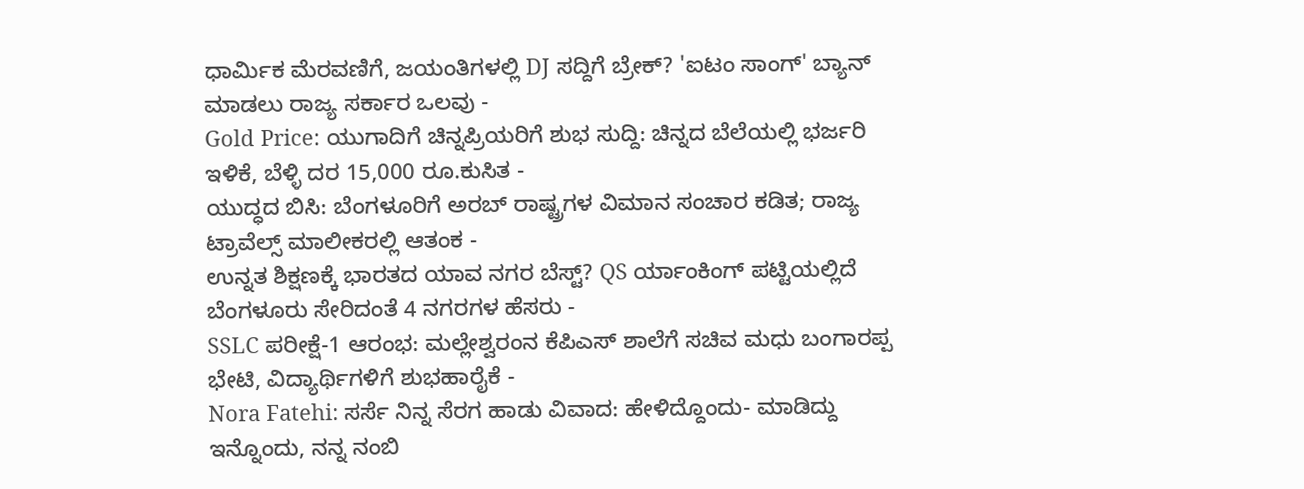ಧಾರ್ಮಿಕ ಮೆರವಣಿಗೆ, ಜಯಂತಿಗಳಲ್ಲಿ DJ ಸದ್ದಿಗೆ ಬ್ರೇಕ್? 'ಐಟಂ ಸಾಂಗ್' ಬ್ಯಾನ್ ಮಾಡಲು ರಾಜ್ಯ ಸರ್ಕಾರ ಒಲವು -
Gold Price: ಯುಗಾದಿಗೆ ಚಿನ್ನಪ್ರಿಯರಿಗೆ ಶುಭ ಸುದ್ದಿ: ಚಿನ್ನದ ಬೆಲೆಯಲ್ಲಿ ಭರ್ಜರಿ ಇಳಿಕೆ, ಬೆಳ್ಳಿ ದರ 15,000 ರೂ.ಕುಸಿತ -
ಯುದ್ಧದ ಬಿಸಿ: ಬೆಂಗಳೂರಿಗೆ ಅರಬ್ ರಾಷ್ಟ್ರಗಳ ವಿಮಾನ ಸಂಚಾರ ಕಡಿತ; ರಾಜ್ಯ ಟ್ರಾವೆಲ್ಸ್ ಮಾಲೀಕರಲ್ಲಿ ಆತಂಕ -
ಉನ್ನತ ಶಿಕ್ಷಣಕ್ಕೆ ಭಾರತದ ಯಾವ ನಗರ ಬೆಸ್ಟ್? QS ರ್ಯಾಂಕಿಂಗ್ ಪಟ್ಟಿಯಲ್ಲಿದೆ ಬೆಂಗಳೂರು ಸೇರಿದಂತೆ 4 ನಗರಗಳ ಹೆಸರು -
SSLC ಪರೀಕ್ಷೆ-1 ಆರಂಭ: ಮಲ್ಲೇಶ್ವರಂನ ಕೆಪಿಎಸ್ ಶಾಲೆಗೆ ಸಚಿವ ಮಧು ಬಂಗಾರಪ್ಪ ಭೇಟಿ, ವಿದ್ಯಾರ್ಥಿಗಳಿಗೆ ಶುಭಹಾರೈಕೆ -
Nora Fatehi: ಸರ್ಸೆ ನಿನ್ನ ಸೆರಗ ಹಾಡು ವಿವಾದ: ಹೇಳಿದ್ದೊಂದು- ಮಾಡಿದ್ದು ಇನ್ನೊಂದು, ನನ್ನ ನಂಬಿ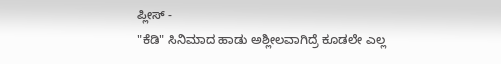ಪ್ಲೀಸ್ -
"ಕೆಡಿ" ಸಿನಿಮಾದ ಹಾಡು ಅಶ್ಲೀಲವಾಗಿದ್ರೆ ಕೂಡಲೇ ಎಲ್ಲ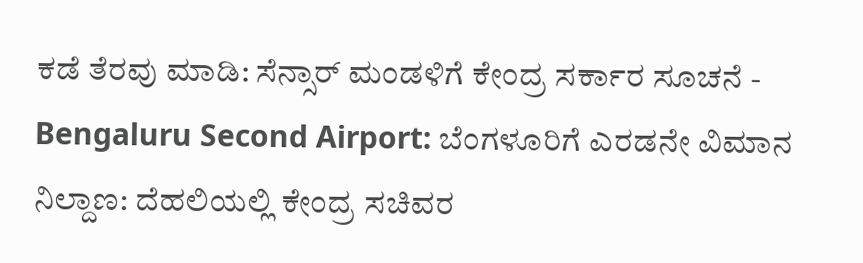ಕಡೆ ತೆರವು ಮಾಡಿ: ಸೆನ್ಸಾರ್ ಮಂಡಳಿಗೆ ಕೇಂದ್ರ ಸರ್ಕಾರ ಸೂಚನೆ -
Bengaluru Second Airport: ಬೆಂಗಳೂರಿಗೆ ಎರಡನೇ ವಿಮಾನ ನಿಲ್ದಾಣ: ದೆಹಲಿಯಲ್ಲಿ ಕೇಂದ್ರ ಸಚಿವರ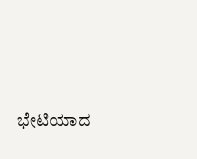ಭೇಟಿಯಾದ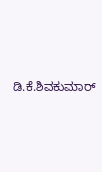ಡಿ.ಕೆ.ಶಿವಕುಮಾರ್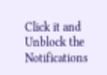Click it and Unblock the Notifications